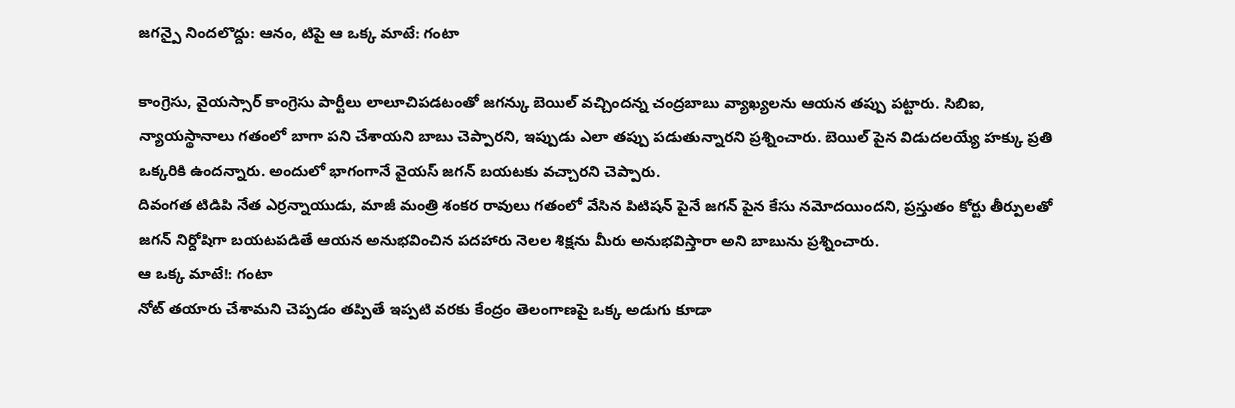జగన్పై నిందలొద్దు: ఆనం, టిపై ఆ ఒక్క మాటే: గంటా

కాంగ్రెసు, వైయస్సార్ కాంగ్రెసు పార్టీలు లాలూచిపడటంతో జగన్కు బెయిల్ వచ్చిందన్న చంద్రబాబు వ్యాఖ్యలను ఆయన తప్పు పట్టారు. సిబిఐ, న్యాయస్థానాలు గతంలో బాగా పని చేశాయని బాబు చెప్పారని, ఇప్పుడు ఎలా తప్పు పడుతున్నారని ప్రశ్నించారు. బెయిల్ పైన విడుదలయ్యే హక్కు ప్రతి ఒక్కరికి ఉందన్నారు. అందులో భాగంగానే వైయస్ జగన్ బయటకు వచ్చారని చెప్పారు.
దివంగత టిడిపి నేత ఎర్రన్నాయుడు, మాజీ మంత్రి శంకర రావులు గతంలో వేసిన పిటిషన్ పైనే జగన్ పైన కేసు నమోదయిందని, ప్రస్తుతం కోర్టు తీర్పులతో జగన్ నిర్దోషిగా బయటపడితే ఆయన అనుభవించిన పదహారు నెలల శిక్షను మీరు అనుభవిస్తారా అని బాబును ప్రశ్నించారు.
ఆ ఒక్క మాటే!: గంటా
నోట్ తయారు చేశామని చెప్పడం తప్పితే ఇప్పటి వరకు కేంద్రం తెలంగాణపై ఒక్క అడుగు కూడా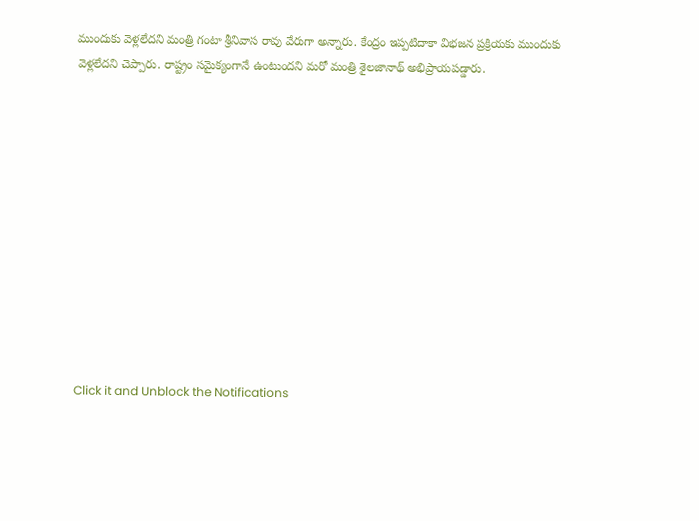ముందుకు వెళ్లలేదని మంత్రి గంటా శ్రీనివాస రావు వేరుగా అన్నారు. కేంద్రం ఇప్పటిదాకా విభజన ప్రక్రియకు ముందుకు వెళ్లలేదని చెప్పారు. రాష్ట్రం సమైక్యంగానే ఉంటుందని మరో మంత్రి శైలజానాథ్ అభిప్రాయపడ్డారు.












Click it and Unblock the Notifications